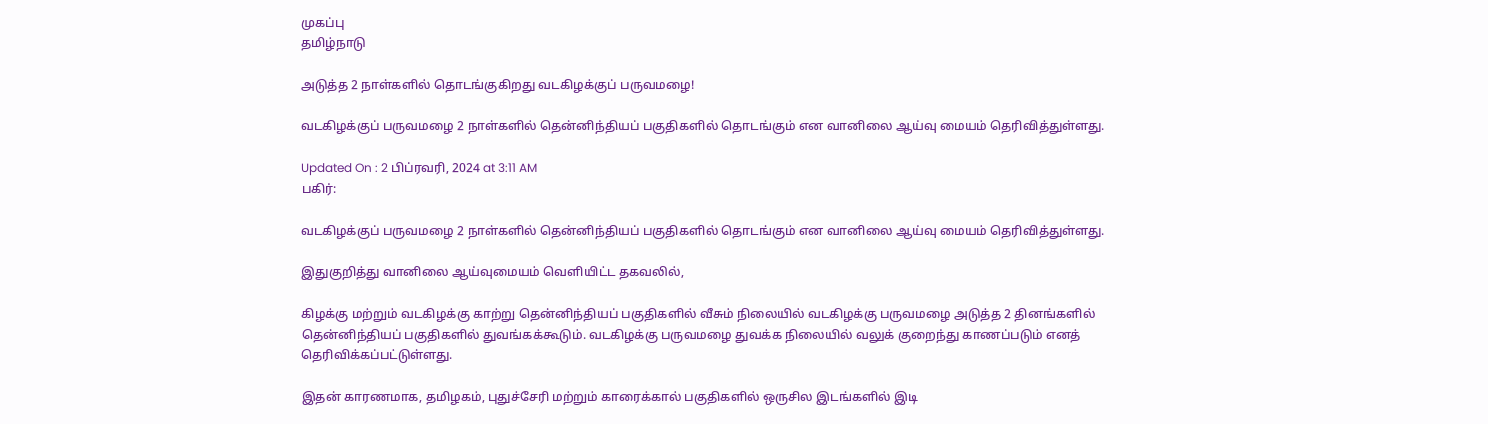முகப்பு
தமிழ்நாடு

அடுத்த 2 நாள்களில் தொடங்குகிறது வடகிழக்குப் பருவமழை!

வடகிழக்குப் பருவமழை 2 நாள்களில் தென்னிந்தியப் பகுதிகளில் தொடங்கும் என வானிலை ஆய்வு மையம் தெரிவித்துள்ளது.

Updated On : 2 பிப்ரவரி, 2024 at 3:11 AM
பகிர்:

வடகிழக்குப் பருவமழை 2 நாள்களில் தென்னிந்தியப் பகுதிகளில் தொடங்கும் என வானிலை ஆய்வு மையம் தெரிவித்துள்ளது.

இதுகுறித்து வானிலை ஆய்வுமையம் வெளியிட்ட தகவலில்,

கிழக்கு மற்றும் வடகிழக்கு காற்று தென்னிந்தியப் பகுதிகளில் வீசும் நிலையில் வடகிழக்கு பருவமழை அடுத்த 2 தினங்களில் தென்னிந்தியப் பகுதிகளில் துவங்கக்கூடும். வடகிழக்கு பருவமழை துவக்க நிலையில் வலுக் குறைந்து காணப்படும் எனத் தெரிவிக்கப்பட்டுள்ளது.

இதன் காரணமாக, தமிழகம், புதுச்சேரி மற்றும் காரைக்கால் பகுதிகளில் ஒருசில இடங்களில் இடி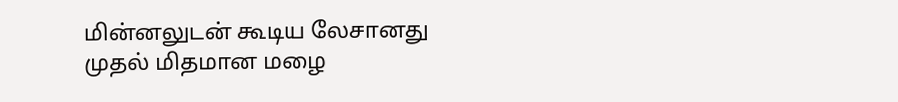மின்னலுடன் கூடிய லேசானது முதல் மிதமான மழை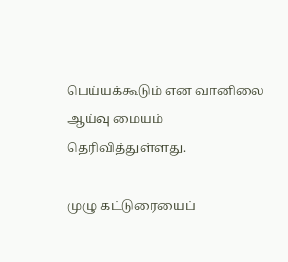பெய்யக்கூடும் என வானிலை ஆய்வு மையம் தெரிவித்துள்ளது.

முழு கட்டுரையைப்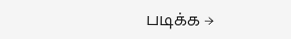படிக்க →